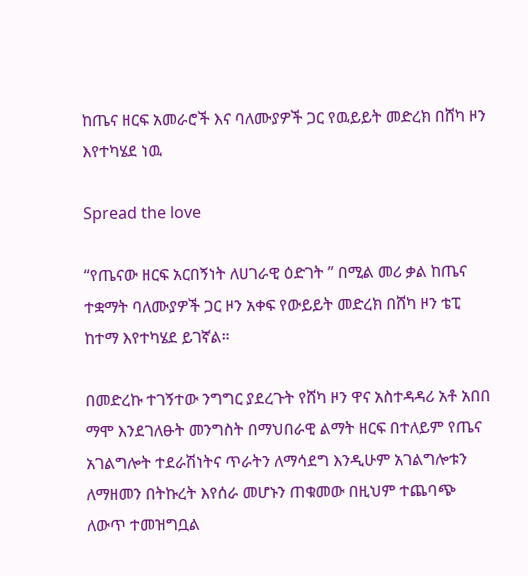ከጤና ዘርፍ አመራሮች እና ባለሙያዎች ጋር የዉይይት መድረክ በሸካ ዞን እየተካሄደ ነዉ

Spread the love

“የጤናው ዘርፍ አርበኝነት ለሀገራዊ ዕድገት ” በሚል መሪ ቃል ከጤና ተቋማት ባለሙያዎች ጋር ዞን አቀፍ የውይይት መድረክ በሸካ ዞን ቴፒ ከተማ እየተካሄደ ይገኛል።

በመድረኩ ተገኝተው ንግግር ያደረጉት የሸካ ዞን ዋና አስተዳዳሪ አቶ አበበ ማሞ እንደገለፁት መንግስት በማህበራዊ ልማት ዘርፍ በተለይም የጤና አገልግሎት ተደራሽነትና ጥራትን ለማሳደግ እንዲሁም አገልግሎቱን ለማዘመን በትኩረት እየሰራ መሆኑን ጠቁመው በዚህም ተጨባጭ ለውጥ ተመዝግቧል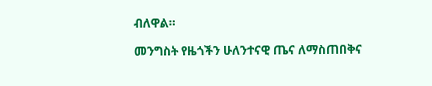ብለዋል።

መንግስት የዜጎችን ሁለንተናዊ ጤና ለማስጠበቅና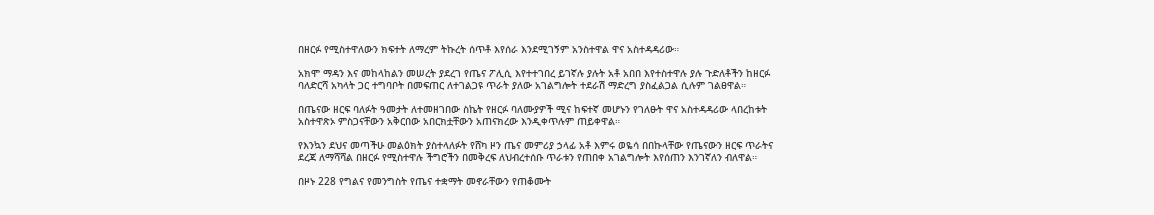በዘርፉ የሚስተዋለውን ክፍተት ለማረም ትኩረት ሰጥቶ እየሰራ እንደሚገኝም አንስተዋል ዋና አስተዳዳሪው።

አክሞ ማዳን እና መከላከልን መሠረት ያደረገ የጤና ፖሊሲ እየተተገበረ ይገኛሉ ያሉት አቶ አበበ እየተስተዋሉ ያሉ ጉድለቶችን ከዘርፉ ባለድርሻ አካላት ጋር ተግባቦት በመፍጠር ለተገልጋዩ ጥራት ያለው አገልግሎት ተደራሽ ማድረግ ያስፈልጋል ሲሉም ገልፀዋል።

በጤናው ዘርፍ ባለፉት ዓመታት ለተመዘገበው ስኬት የዘርፉ ባለሙያዎች ሚና ከፍተኛ መሆኑን የገለፁት ዋና አስተዳዳሪው ላበረከቱት አስተዋጽኦ ምስጋናቸውን አቅርበው አበርክቷቸውን አጠናክረው እንዲቀጥሉም ጠይቀዋል።

የእንኳን ደህና መጣችሁ መልዕክት ያስተላለፉት የሸካ ዞን ጤና መምሪያ ኃላፊ አቶ እምሩ ወዬሳ በበኩላቸው የጤናውን ዘርፍ ጥራትና ደረጃ ለማሻሻል በዘርፉ የሚስተዋሉ ችግሮችን በመቅረፍ ለህብረተሰቡ ጥራቱን የጠበቀ አገልግሎት እየሰጠን እንገኛለን ብለዋል።

በዞኑ 228 የግልና የመንግስት የጤና ተቋማት መኖራቸውን የጠቆሙት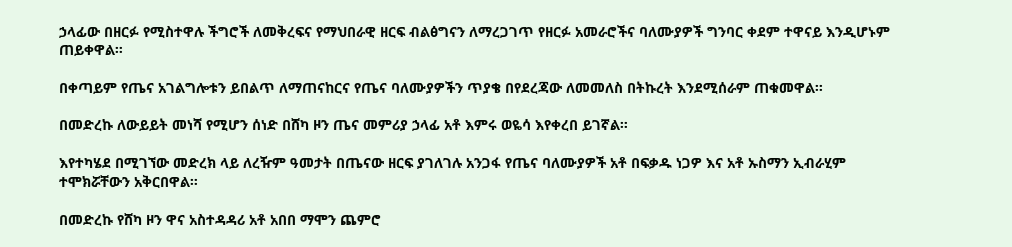ኃላፊው በዘርፉ የሚስተዋሉ ችግሮች ለመቅረፍና የማህበራዊ ዘርፍ ብልፅግናን ለማረጋገጥ የዘርፉ አመራሮችና ባለሙያዎች ግንባር ቀደም ተዋናይ እንዲሆኑም ጠይቀዋል።

በቀጣይም የጤና አገልግሎቱን ይበልጥ ለማጠናከርና የጤና ባለሙያዎችን ጥያቄ በየደረጃው ለመመለስ በትኩረት እንደሚሰራም ጠቁመዋል፡፡

በመድረኩ ለውይይት መነሻ የሚሆን ሰነድ በሸካ ዞን ጤና መምሪያ ኃላፊ አቶ እምሩ ወዬሳ እየቀረበ ይገኛል።

እየተካሄደ በሚገኘው መድረክ ላይ ለረዥም ዓመታት በጤናው ዘርፍ ያገለገሉ አንጋፋ የጤና ባለሙያዎች አቶ በፍቃዱ ነጋዎ እና አቶ ኡስማን ኢብራሂም ተሞክሯቸውን አቅርበዋል።

በመድረኩ የሸካ ዞን ዋና አስተዳዳሪ አቶ አበበ ማሞን ጨምሮ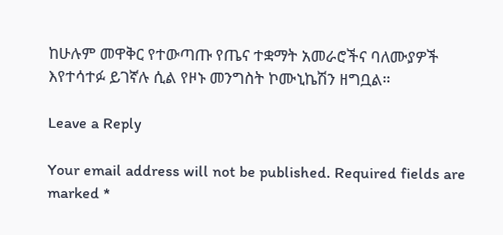ከሁሉም መዋቅር የተውጣጡ የጤና ተቋማት አመራሮችና ባለሙያዎች እየተሳተፉ ይገኛሉ ሲል የዞኑ መንግስት ኮሙኒኬሽን ዘግቧል።

Leave a Reply

Your email address will not be published. Required fields are marked *